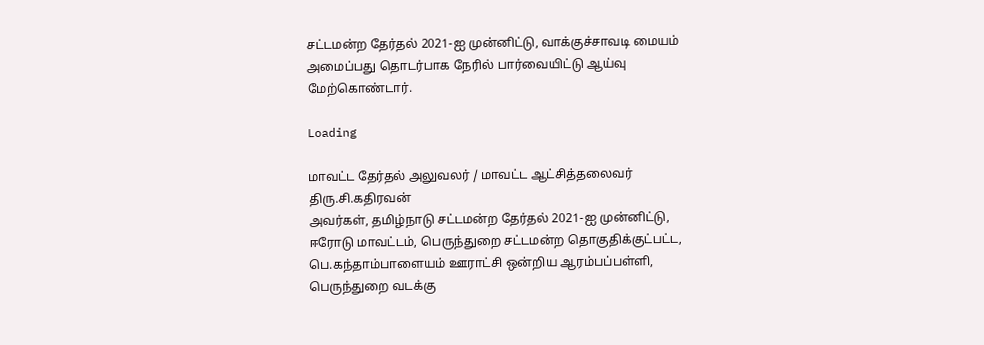சட்டமன்ற தேர்தல்‌ 2021-ஐ முன்னிட்டு, வாக்குச்சாவடி மையம்‌ அமைப்பது தொடர்பாக நேரில்‌ பார்வையிட்டு ஆய்வு மேற்கொண்டார்‌.

Loading

மாவட்ட தேர்தல்‌ அலுவலர்‌ / மாவட்ட ஆட்சித்தலைவர்‌ திரு.சி.கதிரவன்‌
அவர்கள்‌, தமிழ்நாடு சட்டமன்ற தேர்தல்‌ 2021-ஐ முன்னிட்டு,
ஈரோடு மாவட்டம்‌, பெருந்துறை சட்டமன்ற தொகுதிக்குட்பட்ட,
பெ.கந்தாம்பாளையம்‌ ஊராட்சி ஒன்றிய ஆரம்பப்பள்ளி,
பெருந்துறை வடக்கு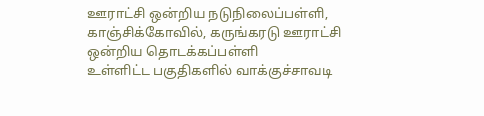ஊராட்சி ஒன்றிய நடுநிலைப்பள்ளி,
காஞ்சிக்கோவில்‌, கருங்கரடு ஊராட்சி ஒன்றிய தொடக்கப்பள்ளி
உள்ளிட்ட பகுதிகளில்‌ வாக்குச்சாவடி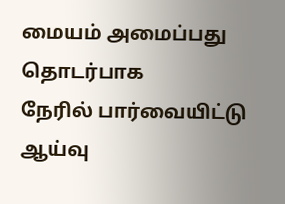மையம்‌ அமைப்பது தொடர்பாக
நேரில்‌ பார்வையிட்டு ஆய்வு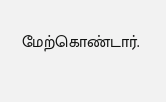மேற்கொண்டார்‌.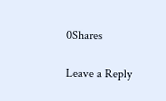0Shares

Leave a Reply